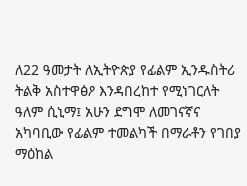ለ22 ዓመታት ለኢትዮጵያ የፊልም ኢንዱስትሪ ትልቅ አስተዋፅዖ እንዳበረከተ የሚነገርለት ዓለም ሲኒማ፤ አሁን ደግሞ ለመገናኛና አካባቢው የፊልም ተመልካች በማራቶን የገበያ ማዕከል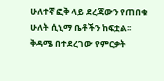ሁለተኛ ፎቅ ላይ ደረጃውን የጠበቁ ሁለት ሲኒማ ቤቶችን ከፍቷል፡፡
ቅዳሜ በተደረገው የምርቃት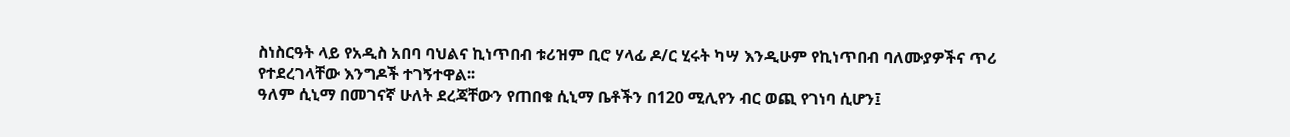ስነስርዓት ላይ የአዲስ አበባ ባህልና ኪነጥበብ ቱሪዝም ቢሮ ሃላፊ ዶ/ር ሂሩት ካሣ እንዲሁም የኪነጥበብ ባለሙያዎችና ጥሪ የተደረገላቸው እንግዶች ተገኝተዋል፡፡
ዓለም ሲኒማ በመገናኛ ሁለት ደረጃቸውን የጠበቁ ሲኒማ ቤቶችን በ120 ሚሊየን ብር ወጪ የገነባ ሲሆን፤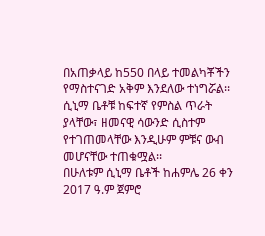በአጠቃላይ ከ550 በላይ ተመልካቾችን የማስተናገድ አቅም እንደለው ተነግሯል፡፡
ሲኒማ ቤቶቹ ከፍተኛ የምስል ጥራት ያላቸው፣ ዘመናዊ ሳውንድ ሲስተም የተገጠመላቸው እንዲሁም ምቹና ውብ መሆናቸው ተጠቁሟል፡፡
በሁለቱም ሲኒማ ቤቶች ከሐምሌ 26 ቀን 2017 ዓ.ም ጀምሮ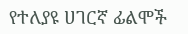የተለያዩ ሀገርኛ ፊልሞች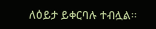ለዕይታ ይቀርባሉ ተብሏል፡፡